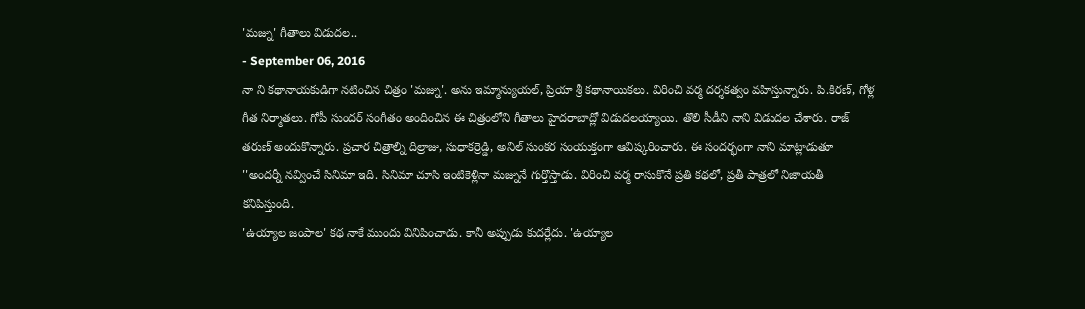'మజ్ను' గీతాలు విడుదల..
- September 06, 2016
నా ని కథానాయకుడిగా నటించిన చిత్రం 'మజ్ను'. అను ఇమ్మాన్యుయల్, ప్రియా శ్రీ కథానాయికలు. విరించి వర్మ దర్శకత్వం వహిస్తున్నారు. పి.కిరణ్, గోళ్ల గీత నిర్మాతలు. గోపీ సుందర్ సంగీతం అందించిన ఈ చిత్రంలోని గీతాలు హైదరాబాద్లో విడుదలయ్యాయి. తొలి సీడీని నాని విడుదల చేశారు. రాజ్ తరుణ్ అందుకొన్నారు. ప్రచార చిత్రాల్ని దిల్రాజు, సుధాకర్రెడ్డి, అనిల్ సుంకర సంయుక్తంగా ఆవిష్కరించారు. ఈ సందర్భంగా నాని మాట్లాడుతూ ''అందర్నీ నవ్వించే సినిమా ఇది. సినిమా చూసి ఇంటికెళ్లినా మజ్నునే గుర్తొస్తాడు. విరించి వర్మ రాసుకొనే ప్రతి కథలో, ప్రతీ పాత్రలో నిజాయతీ కనిపిస్తుంది.
'ఉయ్యాల జంపాల' కథ నాకే ముందు వినిపించాడు. కానీ అప్పుడు కుదర్లేదు. 'ఉయ్యాల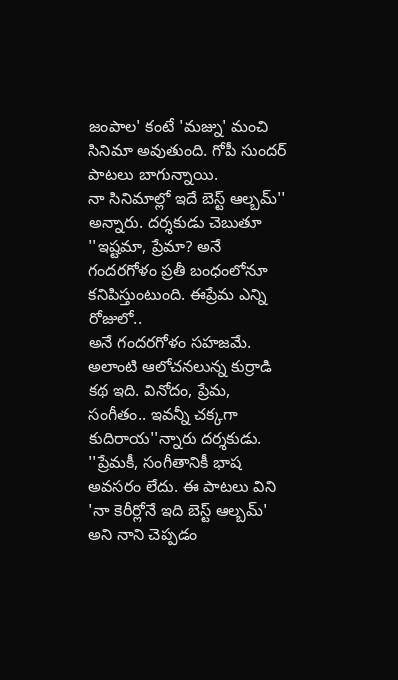జంపాల' కంటే 'మజ్ను' మంచి సినిమా అవుతుంది. గోపీ సుందర్ పాటలు బాగున్నాయి.
నా సినిమాల్లో ఇదే బెస్ట్ ఆల్బమ్'' అన్నారు. దర్శకుడు చెబుతూ ''ఇష్టమా, ప్రేమా? అనే గందరగోళం ప్రతీ బంధంలోనూ కనిపిస్తుంటుంది. ఈప్రేమ ఎన్ని రోజులో..
అనే గందరగోళం సహజమే. అలాంటి ఆలోచనలున్న కుర్రాడి కథ ఇది. వినోదం, ప్రేమ, సంగీతం.. ఇవన్నీ చక్కగా కుదిరాయ''న్నారు దర్శకుడు.
''ప్రేమకీ, సంగీతానికీ భాష అవసరం లేదు. ఈ పాటలు విని 'నా కెరీర్లోనే ఇది బెస్ట్ ఆల్బమ్' అని నాని చెప్పడం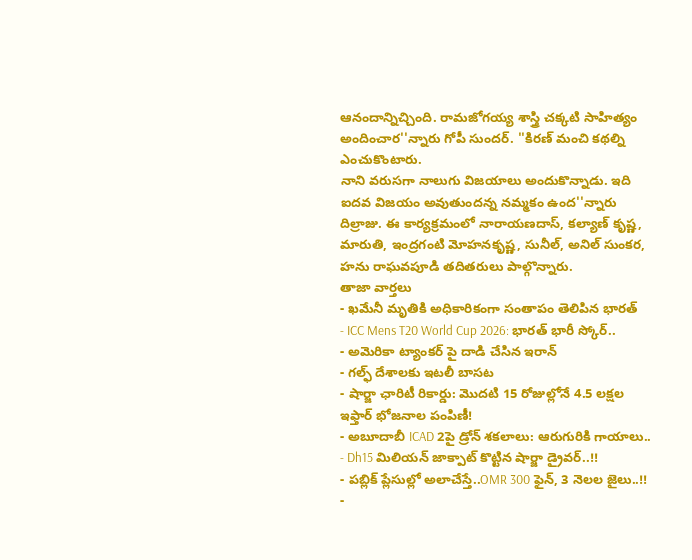ఆనందాన్నిచ్చింది. రామజోగయ్య శాస్త్రి చక్కటి సాహిత్యం అందించార''న్నారు గోపీ సుందర్. ''కిరణ్ మంచి కథల్ని ఎంచుకొంటారు.
నాని వరుసగా నాలుగు విజయాలు అందుకొన్నాడు. ఇది ఐదవ విజయం అవుతుందన్న నమ్మకం ఉంద''న్నారు దిల్రాజు. ఈ కార్యక్రమంలో నారాయణదాస్, కల్యాణ్ కృష్ణ, మారుతి, ఇంద్రగంటి మోహనకృష్ణ, సునీల్, అనిల్ సుంకర, హను రాఘవపూడి తదితరులు పాల్గొన్నారు.
తాజా వార్తలు
- ఖమేనీ మృతికి అధికారికంగా సంతాపం తెలిపిన భారత్
- ICC Mens T20 World Cup 2026: భారత్ భారీ స్కోర్..
- అమెరికా ట్యాంకర్ పై దాడి చేసిన ఇరాన్
- గల్ఫ్ దేశాలకు ఇటలీ బాసట
- షార్జా ఛారిటీ రికార్డు: మొదటి 15 రోజుల్లోనే 4.5 లక్షల ఇఫ్తార్ భోజనాల పంపిణీ!
- అబూదాబీ ICAD 2పై డ్రోన్ శకలాలు: ఆరుగురికి గాయాలు..
- Dh15 మిలియన్ జాక్పాట్ కొట్టిన షార్జా డ్రైవర్..!!
- పబ్లిక్ ప్లేసుల్లో అలాచేస్తే..OMR 300 ఫైన్, 3 నెలల జైలు..!!
-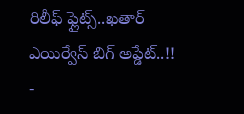రిలీఫ్ ఫ్లైట్స్..ఖతార్ ఎయిర్వేస్ బిగ్ అప్డేట్..!!
-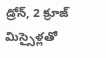డ్రోన్, 2 క్రూజ్ మిస్సైళ్లతో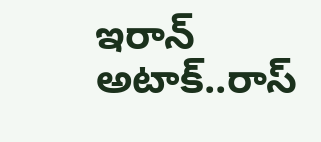ఇరాన్ అటాక్..రాస్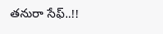తనురా సేఫ్..!!